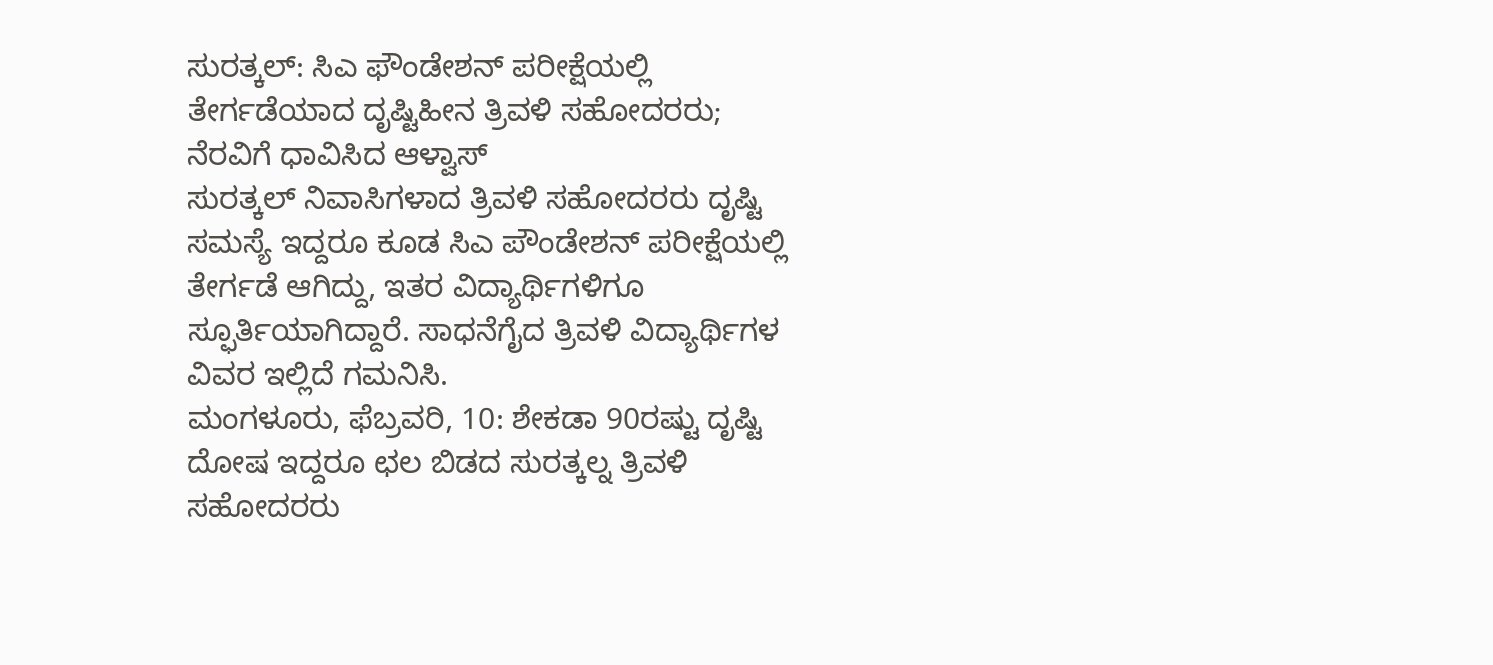ಸುರತ್ಕಲ್: ಸಿಎ ಫೌಂಡೇಶನ್ ಪರೀಕ್ಷೆಯಲ್ಲಿ ತೇರ್ಗಡೆಯಾದ ದೃಷ್ಟಿಹೀನ ತ್ರಿವಳಿ ಸಹೋದರರು; ನೆರವಿಗೆ ಧಾವಿಸಿದ ಆಳ್ವಾಸ್
ಸುರತ್ಕಲ್ ನಿವಾಸಿಗಳಾದ ತ್ರಿವಳಿ ಸಹೋದರರು ದೃಷ್ಟಿ ಸಮಸ್ಯೆ ಇದ್ದರೂ ಕೂಡ ಸಿಎ ಪೌಂಡೇಶನ್ ಪರೀಕ್ಷೆಯಲ್ಲಿ ತೇರ್ಗಡೆ ಆಗಿದ್ದು, ಇತರ ವಿದ್ಯಾರ್ಥಿಗಳಿಗೂ ಸ್ಫೂರ್ತಿಯಾಗಿದ್ದಾರೆ. ಸಾಧನೆಗೈದ ತ್ರಿವಳಿ ವಿದ್ಯಾರ್ಥಿಗಳ ವಿವರ ಇಲ್ಲಿದೆ ಗಮನಿಸಿ.
ಮಂಗಳೂರು, ಫೆಬ್ರವರಿ, 10: ಶೇಕಡಾ 90ರಷ್ಟು ದೃಷ್ಟಿ ದೋಷ ಇದ್ದರೂ ಛಲ ಬಿಡದ ಸುರತ್ಕಲ್ನ ತ್ರಿವಳಿ ಸಹೋದರರು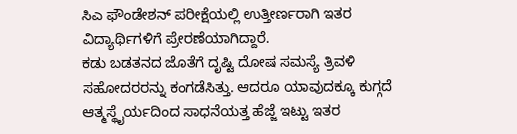ಸಿಎ ಫೌಂಡೇಶನ್ ಪರೀಕ್ಷೆಯಲ್ಲಿ ಉತ್ತೀರ್ಣರಾಗಿ ಇತರ ವಿದ್ಯಾರ್ಥಿಗಳಿಗೆ ಪ್ರೇರಣೆಯಾಗಿದ್ದಾರೆ.
ಕಡು ಬಡತನದ ಜೊತೆಗೆ ದೃಷ್ಟಿ ದೋಷ ಸಮಸ್ಯೆ ತ್ರಿವಳಿ ಸಹೋದರರನ್ನು ಕಂಗಡೆಸಿತ್ತು. ಆದರೂ ಯಾವುದಕ್ಕೂ ಕುಗ್ಗದೆ ಆತ್ಮಸ್ಥೈರ್ಯದಿಂದ ಸಾಧನೆಯತ್ತ ಹೆಜ್ಜೆ ಇಟ್ಟು ಇತರ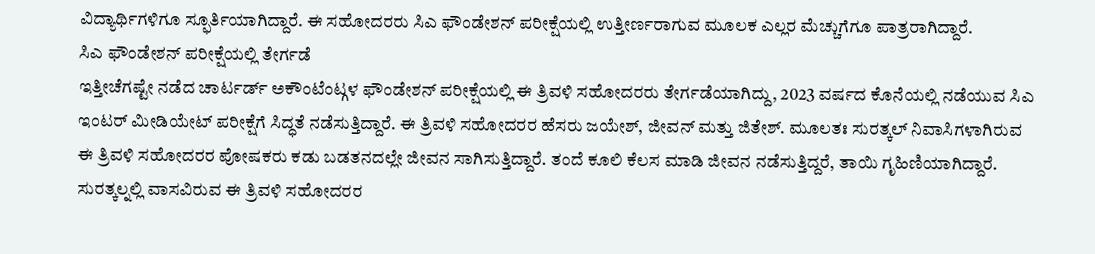ವಿದ್ಯಾರ್ಥಿಗಳಿಗೂ ಸ್ಫೂರ್ತಿಯಾಗಿದ್ದಾರೆ. ಈ ಸಹೋದರರು ಸಿಎ ಫೌಂಡೇಶನ್ ಪರೀಕ್ಷೆಯಲ್ಲಿ ಉತ್ತೀರ್ಣರಾಗುವ ಮೂಲಕ ಎಲ್ಲರ ಮೆಚ್ಚುಗೆಗೂ ಪಾತ್ರರಾಗಿದ್ದಾರೆ.
ಸಿಎ ಫೌಂಡೇಶನ್ ಪರೀಕ್ಷೆಯಲ್ಲಿ ತೇರ್ಗಡೆ
ಇತ್ತೀಚೆಗಷ್ಟೇ ನಡೆದ ಚಾರ್ಟರ್ಡ್ ಅಕೌಂಟೆಂಟ್ಗಳ ಫೌಂಡೇಶನ್ ಪರೀಕ್ಷೆಯಲ್ಲಿ ಈ ತ್ರಿವಳಿ ಸಹೋದರರು ತೇರ್ಗಡೆಯಾಗಿದ್ದು, 2023 ವರ್ಷದ ಕೊನೆಯಲ್ಲಿ ನಡೆಯುವ ಸಿಎ ಇಂಟರ್ ಮೀಡಿಯೇಟ್ ಪರೀಕ್ಷೆಗೆ ಸಿದ್ಧತೆ ನಡೆಸುತ್ತಿದ್ದಾರೆ. ಈ ತ್ರಿವಳಿ ಸಹೋದರರ ಹೆಸರು ಜಯೇಶ್, ಜೀವನ್ ಮತ್ತು ಜಿತೇಶ್. ಮೂಲತಃ ಸುರತ್ಕಲ್ ನಿವಾಸಿಗಳಾಗಿರುವ ಈ ತ್ರಿವಳಿ ಸಹೋದರರ ಪೋಷಕರು ಕಡು ಬಡತನದಲ್ಲೇ ಜೀವನ ಸಾಗಿಸುತ್ತಿದ್ದಾರೆ. ತಂದೆ ಕೂಲಿ ಕೆಲಸ ಮಾಡಿ ಜೀವನ ನಡೆಸುತ್ತಿದ್ದರೆ, ತಾಯಿ ಗೃಹಿಣಿಯಾಗಿದ್ದಾರೆ. ಸುರತ್ಕಲ್ನಲ್ಲಿ ವಾಸವಿರುವ ಈ ತ್ರಿವಳಿ ಸಹೋದರರ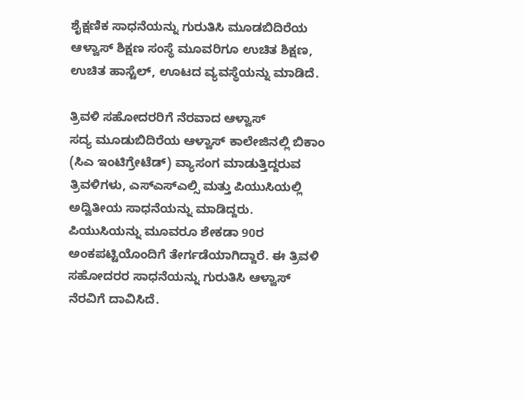ಶೈಕ್ಷಣಿಕ ಸಾಧನೆಯನ್ನು ಗುರುತಿಸಿ ಮೂಡಬಿದಿರೆಯ ಆಳ್ವಾಸ್ ಶಿಕ್ಷಣ ಸಂಸ್ಥೆ ಮೂವರಿಗೂ ಉಚಿತ ಶಿಕ್ಷಣ, ಉಚಿತ ಹಾಸ್ಟೆಲ್, ಊಟದ ವ್ಯವಸ್ಥೆಯನ್ನು ಮಾಡಿದೆ.

ತ್ರಿವಳಿ ಸಹೋದರರಿಗೆ ನೆರವಾದ ಆಳ್ವಾಸ್
ಸದ್ಯ ಮೂಡುಬಿದಿರೆಯ ಆಳ್ವಾಸ್ ಕಾಲೇಜಿನಲ್ಲಿ ಬಿಕಾಂ (ಸಿಎ ಇಂಟಿಗ್ರೇಟೆಡ್) ವ್ಯಾಸಂಗ ಮಾಡುತ್ತಿದ್ದರುವ ತ್ರಿವಳಿಗಳು, ಎಸ್ಎಸ್ಎಲ್ಸಿ ಮತ್ತು ಪಿಯುಸಿಯಲ್ಲಿ ಅದ್ವಿತೀಯ ಸಾಧನೆಯನ್ನು ಮಾಡಿದ್ದರು. ಪಿಯುಸಿಯನ್ನು ಮೂವರೂ ಶೇಕಡಾ 90ರ ಅಂಕಪಟ್ಟಿಯೊಂದಿಗೆ ತೇರ್ಗಡೆಯಾಗಿದ್ದಾರೆ. ಈ ತ್ರಿವಳಿ ಸಹೋದರರ ಸಾಧನೆಯನ್ನು ಗುರುತಿಸಿ ಆಳ್ವಾಸ್ ನೆರವಿಗೆ ದಾವಿಸಿದೆ.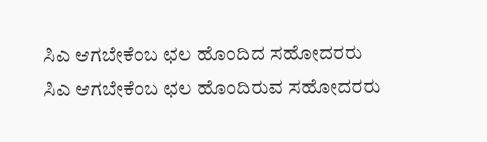ಸಿಎ ಆಗಬೇಕೆಂಬ ಛಲ ಹೊಂದಿದ ಸಹೋದರರು
ಸಿಎ ಆಗಬೇಕೆಂಬ ಛಲ ಹೊಂದಿರುವ ಸಹೋದರರು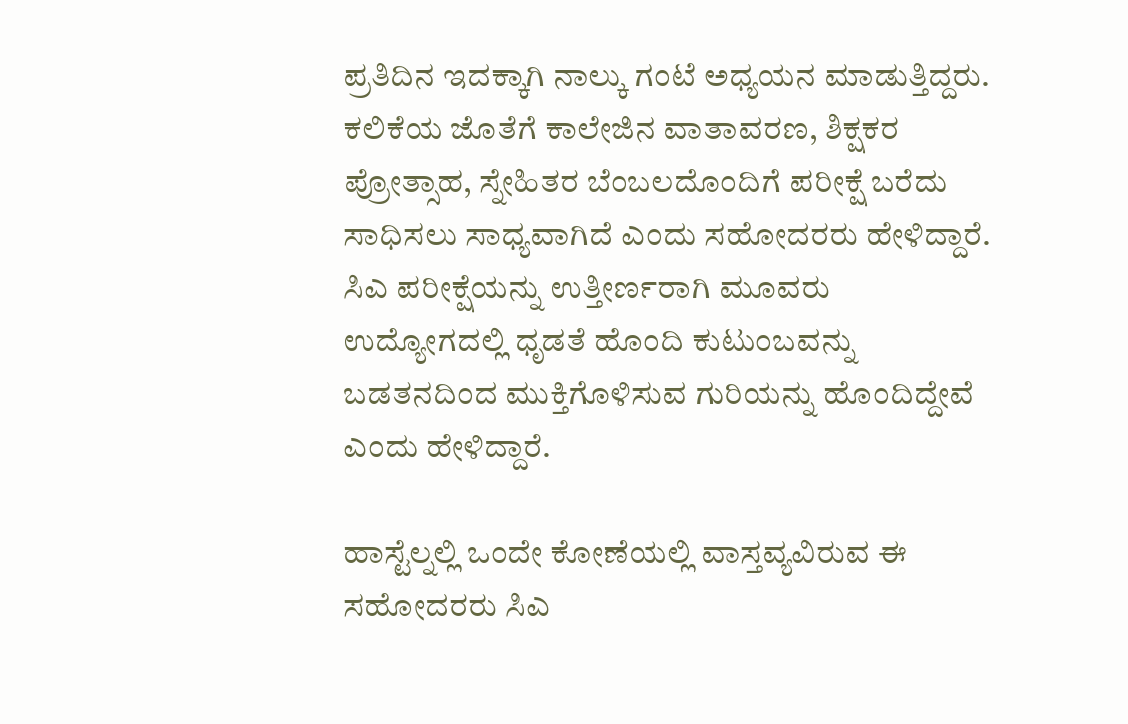ಪ್ರತಿದಿನ ಇದಕ್ಕಾಗಿ ನಾಲ್ಕು ಗಂಟೆ ಅಧ್ಯಯನ ಮಾಡುತ್ತಿದ್ದರು. ಕಲಿಕೆಯ ಜೊತೆಗೆ ಕಾಲೇಜಿನ ವಾತಾವರಣ, ಶಿಕ್ಷಕರ ಪ್ರೋತ್ಸಾಹ, ಸ್ನೇಹಿತರ ಬೆಂಬಲದೊಂದಿಗೆ ಪರೀಕ್ಷೆ ಬರೆದು ಸಾಧಿಸಲು ಸಾಧ್ಯವಾಗಿದೆ ಎಂದು ಸಹೋದರರು ಹೇಳಿದ್ದಾರೆ. ಸಿಎ ಪರೀಕ್ಷೆಯನ್ನು ಉತ್ತೀರ್ಣರಾಗಿ ಮೂವರು ಉದ್ಯೋಗದಲ್ಲಿ ಧೃಡತೆ ಹೊಂದಿ ಕುಟುಂಬವನ್ನು ಬಡತನದಿಂದ ಮುಕ್ತಿಗೊಳಿಸುವ ಗುರಿಯನ್ನು ಹೊಂದಿದ್ದೇವೆ ಎಂದು ಹೇಳಿದ್ದಾರೆ.

ಹಾಸ್ಟೆಲ್ನಲ್ಲಿ ಒಂದೇ ಕೋಣೆಯಲ್ಲಿ ವಾಸ್ತವ್ಯವಿರುವ ಈ ಸಹೋದರರು ಸಿಎ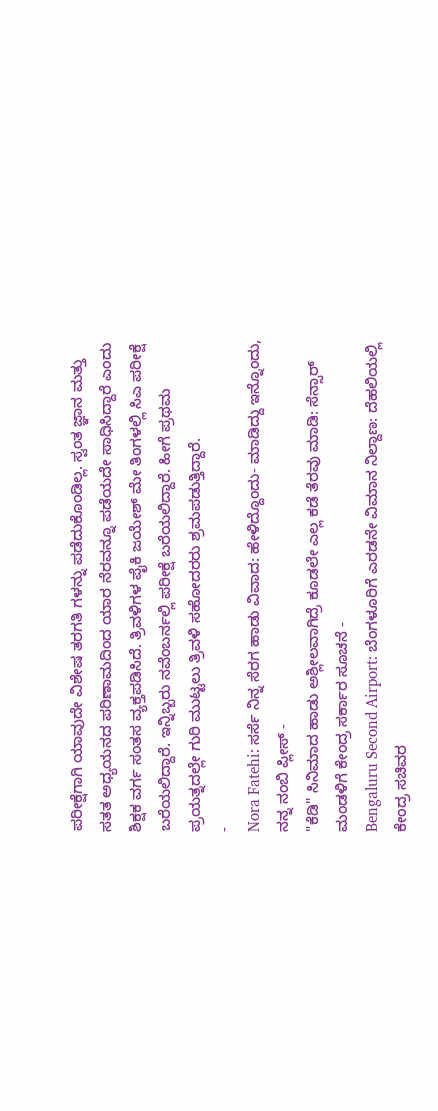ಪರೀಕ್ಷೆಗಾಗಿ ಯಾವುದೇ ವಿಶೇಷ ತರಗತಿ ಗಳನ್ನು ಪಡೆದುಕೊಂಡಿಲ್ಲ. ಸ್ವಂತ ಜ್ಞಾನ ಮತ್ತು ಸತತ ಅಧ್ಯಯನದ ಪರಿಣಾಮದಿಂದ ಯಾರ ನೆರವನ್ನೂ ಪಡೆಯದೇ ಸಾಧಿಸಿದ್ದಾರೆ ಎಂದು ಶಿಕ್ಷಕ ವರ್ಗ ಸಂತಸ ವ್ಯಕ್ತಪಡಿಸಿದೆ. ತ್ರಿವಳಿಗಳ ಪೈಕಿ ಜಯೇಶ್ ಮೇ ತಿಂಗಳಲ್ಲಿ ಸಿಎ ಪರೀಕ್ಷೆ ಬರೆಯಲಿದ್ದಾರೆ. ಇನ್ನಿಬ್ಬರು ನವೆಂಬರ್ನಲ್ಲಿ ಪರೀಕ್ಷೆ ಬರೆಯಲಿದ್ದಾರೆ. ಹೀಗೆ ಪ್ರಥಮ ಪ್ರಯತ್ನದಲ್ಲೇ ಗುರಿ ಮುಟ್ಟಲು ತ್ರಿವಳಿ ಸಹೋದರರು ಶ್ರಮಪಡುತ್ತಿದ್ದಾರೆ.
-
Nora Fatehi: ಸರ್ಸೆ ನಿನ್ನ ಸೆರಗ ಹಾಡು ವಿವಾದ: ಹೇಳಿದ್ದೊಂದು- ಮಾಡಿದ್ದು ಇನ್ನೊಂದು, ನನ್ನ ನಂಬಿ ಪ್ಲೀಸ್ -
"ಕೆಡಿ" ಸಿನಿಮಾದ ಹಾಡು ಅಶ್ಲೀಲವಾಗಿದ್ರೆ ಕೂಡಲೇ ಎಲ್ಲ ಕಡೆ ತೆರವು ಮಾಡಿ: ಸೆನ್ಸಾರ್ ಮಂಡಳಿಗೆ ಕೇಂದ್ರ ಸರ್ಕಾರ ಸೂಚನೆ -
Bengaluru Second Airport: ಬೆಂಗಳೂರಿಗೆ ಎರಡನೇ ವಿಮಾನ ನಿಲ್ದಾಣ: ದೆಹಲಿಯಲ್ಲಿ ಕೇಂದ್ರ ಸಚಿವರ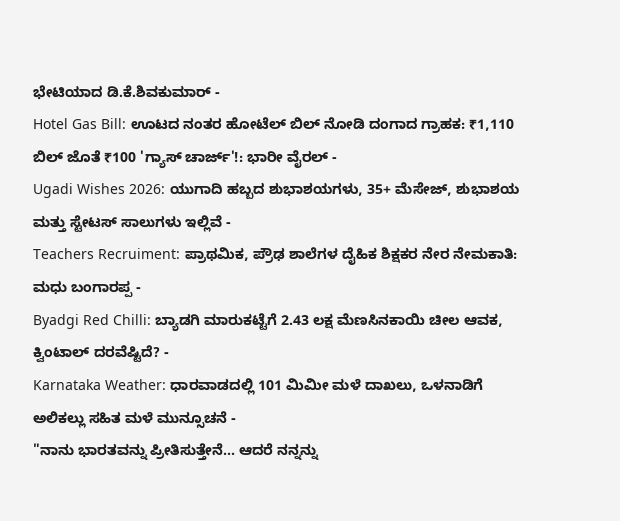ಭೇಟಿಯಾದ ಡಿ.ಕೆ.ಶಿವಕುಮಾರ್ -
Hotel Gas Bill: ಊಟದ ನಂತರ ಹೋಟೆಲ್ ಬಿಲ್ ನೋಡಿ ದಂಗಾದ ಗ್ರಾಹಕ: ₹1,110 ಬಿಲ್ ಜೊತೆ ₹100 'ಗ್ಯಾಸ್ ಚಾರ್ಜ್'!: ಭಾರೀ ವೈರಲ್ -
Ugadi Wishes 2026: ಯುಗಾದಿ ಹಬ್ಬದ ಶುಭಾಶಯಗಳು, 35+ ಮೆಸೇಜ್, ಶುಭಾಶಯ ಮತ್ತು ಸ್ಟೇಟಸ್ ಸಾಲುಗಳು ಇಲ್ಲಿವೆ -
Teachers Recruiment: ಪ್ರಾಥಮಿಕ, ಪ್ರೌಢ ಶಾಲೆಗಳ ದೈಹಿಕ ಶಿಕ್ಷಕರ ನೇರ ನೇಮಕಾತಿ: ಮಧು ಬಂಗಾರಪ್ಪ -
Byadgi Red Chilli: ಬ್ಯಾಡಗಿ ಮಾರುಕಟ್ಟೆಗೆ 2.43 ಲಕ್ಷ ಮೆಣಸಿನಕಾಯಿ ಚೀಲ ಆವಕ, ಕ್ವಿಂಟಾಲ್ ದರವೆಷ್ಟಿದೆ? -
Karnataka Weather: ಧಾರವಾಡದಲ್ಲಿ 101 ಮಿಮೀ ಮಳೆ ದಾಖಲು, ಒಳನಾಡಿಗೆ ಅಲಿಕಲ್ಲು ಸಹಿತ ಮಳೆ ಮುನ್ಸೂಚನೆ -
"ನಾನು ಭಾರತವನ್ನು ಪ್ರೀತಿಸುತ್ತೇನೆ... ಆದರೆ ನನ್ನನ್ನು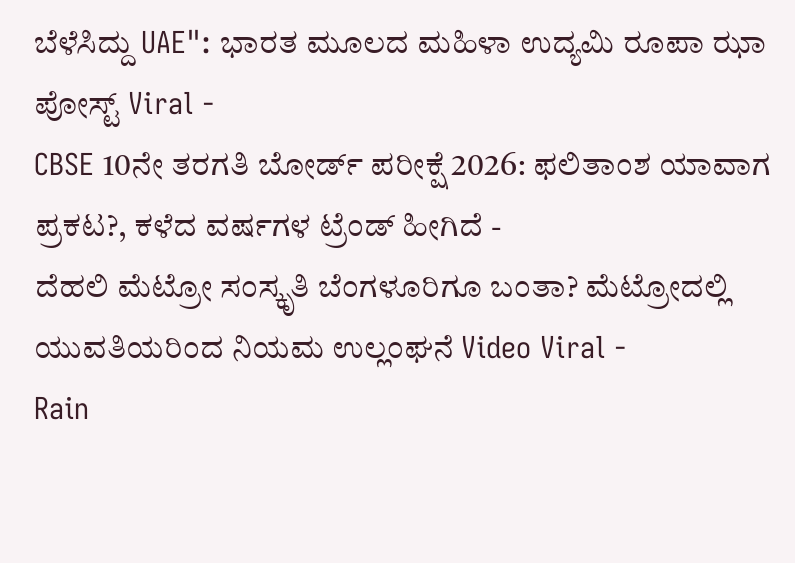ಬೆಳೆಸಿದ್ದು UAE": ಭಾರತ ಮೂಲದ ಮಹಿಳಾ ಉದ್ಯಮಿ ರೂಪಾ ಝಾ ಪೋಸ್ಟ್ Viral -
CBSE 10ನೇ ತರಗತಿ ಬೋರ್ಡ್ ಪರೀಕ್ಷೆ 2026: ಫಲಿತಾಂಶ ಯಾವಾಗ ಪ್ರಕಟ?, ಕಳೆದ ವರ್ಷಗಳ ಟ್ರೆಂಡ್ ಹೀಗಿದೆ -
ದೆಹಲಿ ಮೆಟ್ರೋ ಸಂಸ್ಕೃತಿ ಬೆಂಗಳೂರಿಗೂ ಬಂತಾ? ಮೆಟ್ರೋದಲ್ಲಿ ಯುವತಿಯರಿಂದ ನಿಯಮ ಉಲ್ಲಂಘನೆ Video Viral -
Rain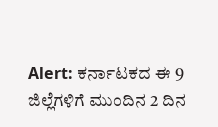Alert: ಕರ್ನಾಟಕದ ಈ 9 ಜಿಲ್ಲೆಗಳಿಗೆ ಮುಂದಿನ 2 ದಿನ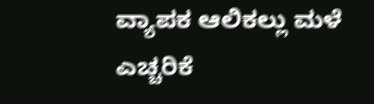ವ್ಯಾಪಕ ಆಲಿಕಲ್ಲು ಮಳೆ ಎಚ್ಚರಿಕೆ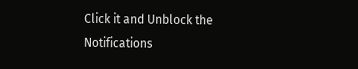Click it and Unblock the Notifications